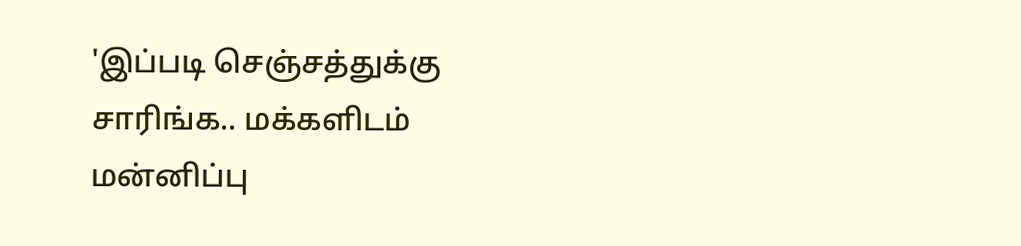'இப்படி செஞ்சத்துக்கு சாரிங்க.. மக்களிடம் மன்னிப்பு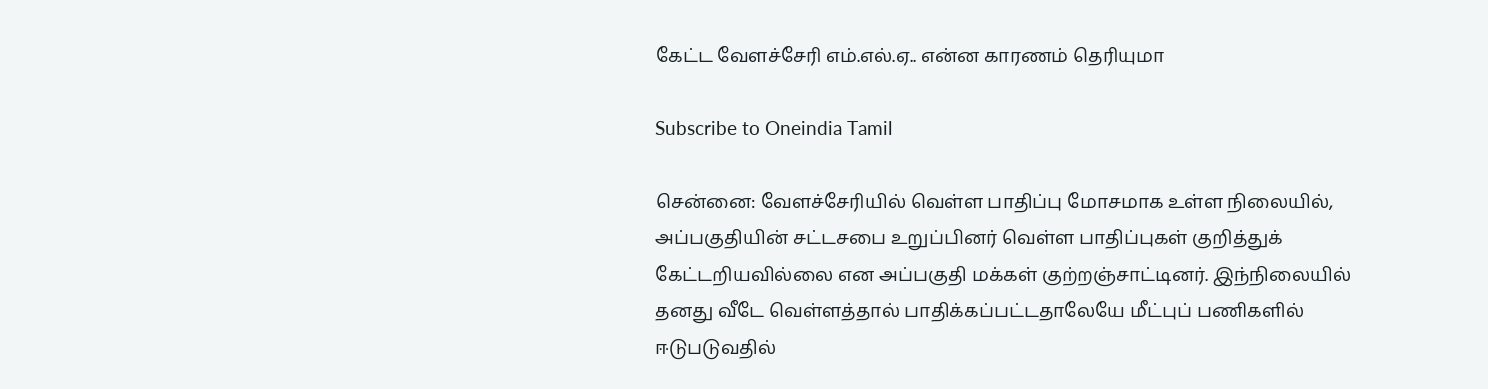கேட்ட வேளச்சேரி எம்.எல்.ஏ.. என்ன காரணம் தெரியுமா

Subscribe to Oneindia Tamil

சென்னை: வேளச்சேரியில் வெள்ள பாதிப்பு மோசமாக உள்ள நிலையில், அப்பகுதியின் சட்டசபை உறுப்பினர் வெள்ள பாதிப்புகள் குறித்துக் கேட்டறியவில்லை என அப்பகுதி மக்கள் குற்றஞ்சாட்டினர். இந்நிலையில் தனது வீடே வெள்ளத்தால் பாதிக்கப்பட்டதாலேயே மீட்புப் பணிகளில் ஈடுபடுவதில்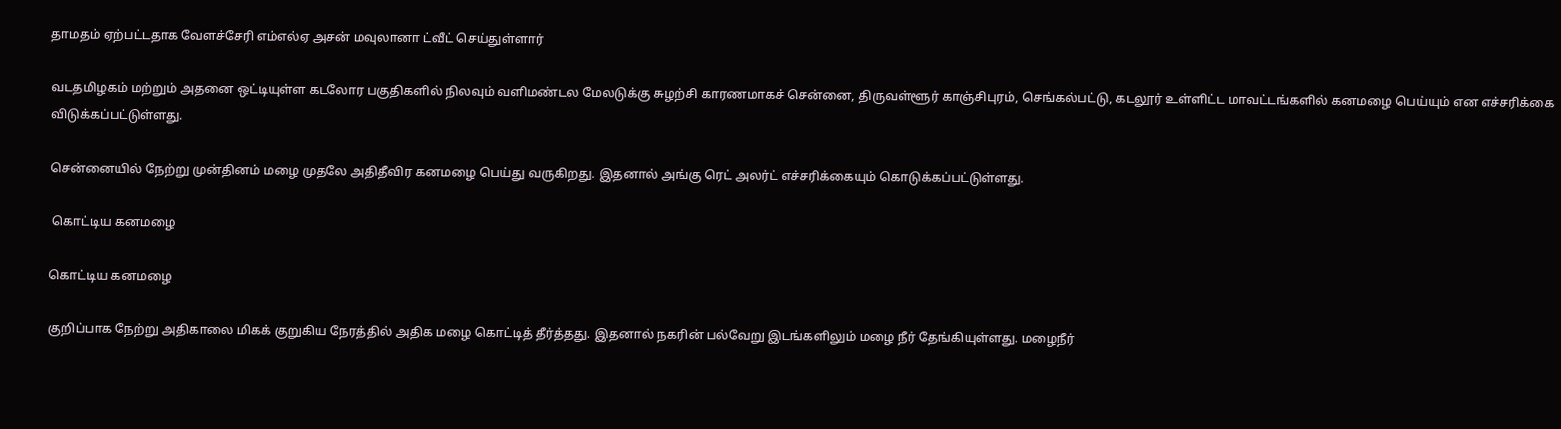தாமதம் ஏற்பட்டதாக வேளச்சேரி எம்எல்ஏ அசன் மவுலானா ட்வீட் செய்துள்ளார்

வடதமிழகம் மற்றும் அதனை ஒட்டியுள்ள கடலோர பகுதிகளில் நிலவும் வளிமண்டல மேலடுக்கு சுழற்சி காரணமாகச் சென்னை, திருவள்ளூர் காஞ்சிபுரம், செங்கல்பட்டு, கடலூர் உள்ளிட்ட மாவட்டங்களில் கனமழை பெய்யும் என எச்சரிக்கை விடுக்கப்பட்டுள்ளது.

சென்னையில் நேற்று முன்தினம் மழை முதலே அதிதீவிர கனமழை பெய்து வருகிறது. இதனால் அங்கு ரெட் அலர்ட் எச்சரிக்கையும் கொடுக்கப்பட்டுள்ளது.

 கொட்டிய கனமழை

கொட்டிய கனமழை

குறிப்பாக நேற்று அதிகாலை மிகக் குறுகிய நேரத்தில் அதிக மழை கொட்டித் தீர்த்தது. இதனால் நகரின் பல்வேறு இடங்களிலும் மழை நீர் தேங்கியுள்ளது. மழைநீர்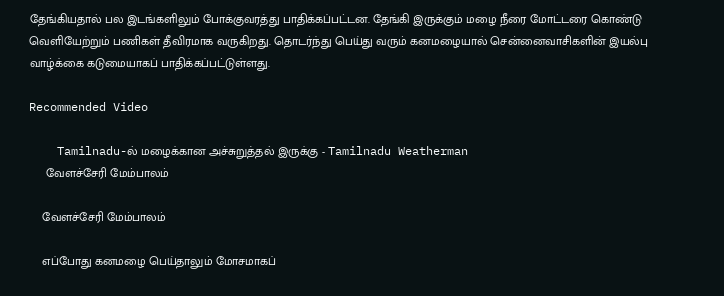தேங்கியதால் பல இடங்களிலும் போக்குவரத்து பாதிக்கப்பட்டன. தேங்கி இருக்கும் மழை நீரை மோட்டரை கொண்டு வெளியேற்றும் பணிகள் தீவிரமாக வருகிறது. தொடர்ந்து பெய்து வரும் கனமழையால் சென்னைவாசிகளின் இயல்பு வாழ்க்கை கடுமையாகப் பாதிக்கப்பட்டுள்ளது.

Recommended Video

    Tamilnadu-ல் மழைக்கான அச்சுறுத்தல் இருக்கு - Tamilnadu Weatherman
     வேளச்சேரி மேம்பாலம்

    வேளச்சேரி மேம்பாலம்

    எப்போது கனமழை பெய்தாலும் மோசமாகப்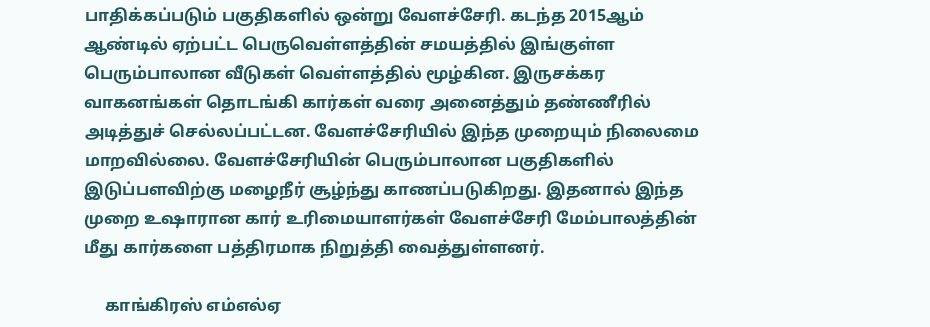பாதிக்கப்படும் பகுதிகளில் ஒன்று வேளச்சேரி. கடந்த 2015ஆம் ஆண்டில் ஏற்பட்ட பெருவெள்ளத்தின் சமயத்தில் இங்குள்ள பெரும்பாலான வீடுகள் வெள்ளத்தில் மூழ்கின. இருசக்கர வாகனங்கள் தொடங்கி கார்கள் வரை அனைத்தும் தண்ணீரில் அடித்துச் செல்லப்பட்டன. வேளச்சேரியில் இந்த முறையும் நிலைமை மாறவில்லை. வேளச்சேரியின் பெரும்பாலான பகுதிகளில் இடுப்பளவிற்கு மழைநீர் சூழ்ந்து காணப்படுகிறது. இதனால் இந்த முறை உஷாரான கார் உரிமையாளர்கள் வேளச்சேரி மேம்பாலத்தின் மீது கார்களை பத்திரமாக நிறுத்தி வைத்துள்ளனர்.

     காங்கிரஸ் எம்எல்ஏ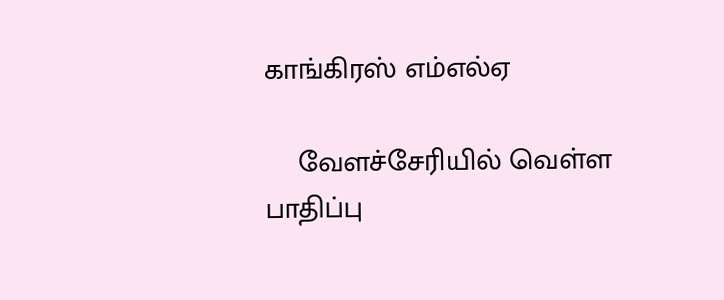காங்கிரஸ் எம்எல்ஏ

    வேளச்சேரியில் வெள்ள பாதிப்பு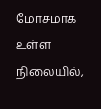மோசமாக உள்ள நிலையில்,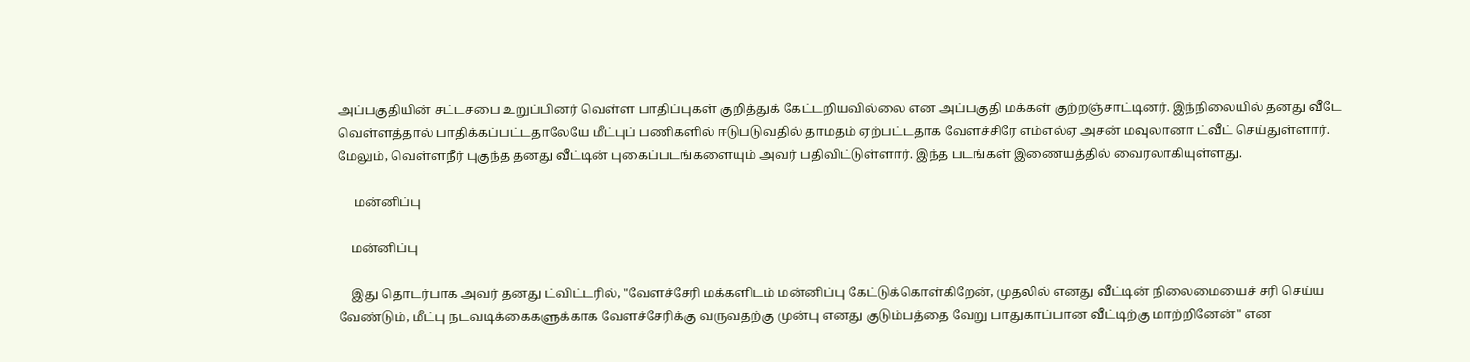அப்பகுதியின் சட்டசபை உறுப்பினர் வெள்ள பாதிப்புகள் குறித்துக் கேட்டறியவில்லை என அப்பகுதி மக்கள் குற்றஞ்சாட்டினர். இந்நிலையில் தனது வீடே வெள்ளத்தால் பாதிக்கப்பட்டதாலேயே மீட்புப் பணிகளில் ஈடுபடுவதில் தாமதம் ஏற்பட்டதாக வேளச்சிரே எம்எல்ஏ அசன் மவுலானா ட்வீட் செய்துள்ளார். மேலும், வெள்ளநீர் புகுந்த தனது வீட்டின் புகைப்படங்களையும் அவர் பதிவிட்டுள்ளார். இந்த படங்கள் இணையத்தில் வைரலாகியுள்ளது.

     மன்னிப்பு

    மன்னிப்பு

    இது தொடர்பாக அவர் தனது ட்விட்டரில், "வேளச்சேரி மக்களிடம் மன்னிப்பு கேட்டுக்கொள்கிறேன், முதலில் எனது வீட்டின் நிலைமையைச் சரி செய்ய வேண்டும், மீட்பு நடவடிக்கைகளுக்காக வேளச்சேரிக்கு வருவதற்கு முன்பு எனது குடும்பத்தை வேறு பாதுகாப்பான வீட்டிற்கு மாற்றினேன்" என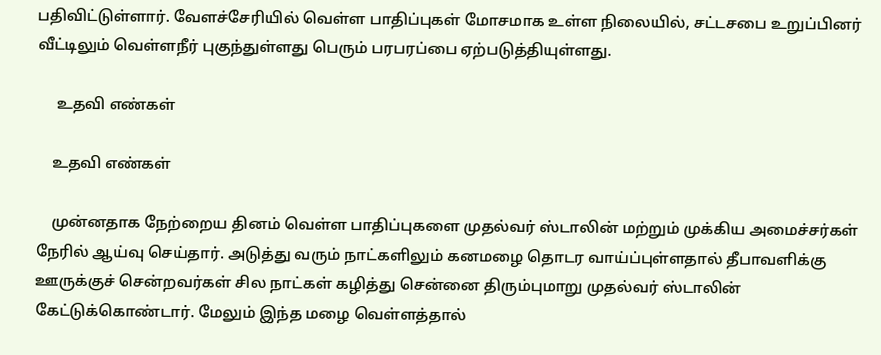பதிவிட்டுள்ளார். வேளச்சேரியில் வெள்ள பாதிப்புகள் மோசமாக உள்ள நிலையில், சட்டசபை உறுப்பினர் வீட்டிலும் வெள்ளநீர் புகுந்துள்ளது பெரும் பரபரப்பை ஏற்படுத்தியுள்ளது.

     உதவி எண்கள்

    உதவி எண்கள்

    முன்னதாக நேற்றைய தினம் வெள்ள பாதிப்புகளை முதல்வர் ஸ்டாலின் மற்றும் முக்கிய அமைச்சர்கள் நேரில் ஆய்வு செய்தார். அடுத்து வரும் நாட்களிலும் கனமழை தொடர வாய்ப்புள்ளதால் தீபாவளிக்கு ஊருக்குச் சென்றவர்கள் சில நாட்கள் கழித்து சென்னை திரும்புமாறு முதல்வர் ஸ்டாலின் கேட்டுக்கொண்டார். மேலும் இந்த மழை வெள்ளத்தால்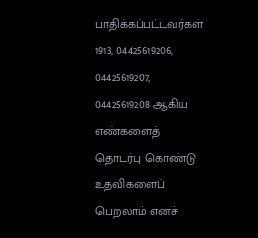பாதிக்கப்பட்டவர்கள் 1913, 04425619206, 04425619207, 04425619208 ஆகிய எண்களைத் தொடர்பு கொண்டு உதவிகளைப் பெறலாம் எனச்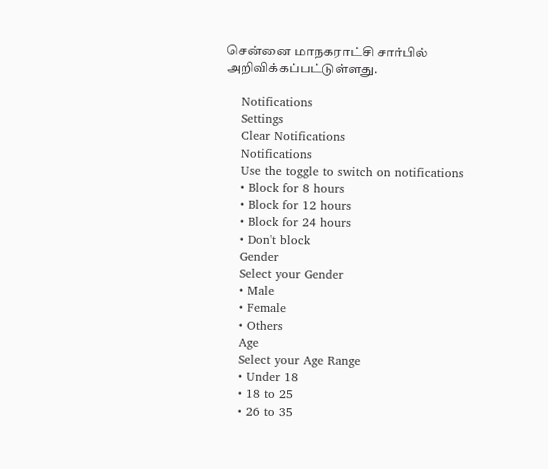சென்னை மாநகராட்சி சார்பில் அறிவிக்கப்பட்டுள்ளது.

    Notifications
    Settings
    Clear Notifications
    Notifications
    Use the toggle to switch on notifications
    • Block for 8 hours
    • Block for 12 hours
    • Block for 24 hours
    • Don't block
    Gender
    Select your Gender
    • Male
    • Female
    • Others
    Age
    Select your Age Range
    • Under 18
    • 18 to 25
    • 26 to 35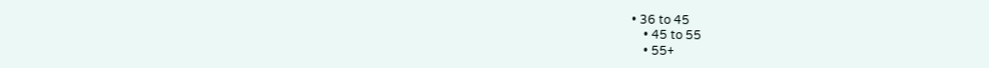• 36 to 45
    • 45 to 55
    • 55+